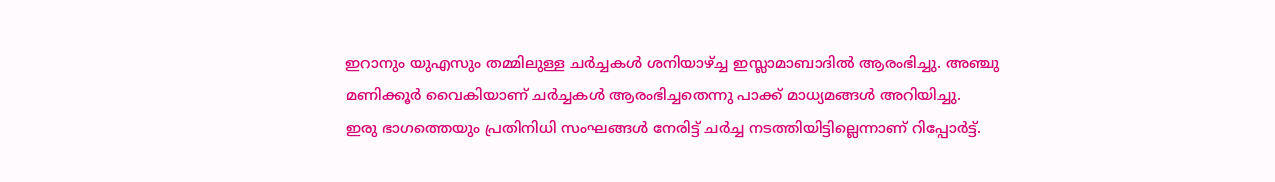ഇറാനും യുഎസും തമ്മിലുള്ള ചർച്ചകൾ ശനിയാഴ്ച്ച ഇസ്ലാമാബാദിൽ ആരംഭിച്ചു. അഞ്ചു മണിക്കൂർ വൈകിയാണ് ചർച്ചകൾ ആരംഭിച്ചതെന്നു പാക്ക് മാധ്യമങ്ങൾ അറിയിച്ചു.
ഇരു ഭാഗത്തെയും പ്രതിനിധി സംഘങ്ങൾ നേരിട്ട് ചർച്ച നടത്തിയിട്ടില്ലെന്നാണ് റിപ്പോർട്ട്.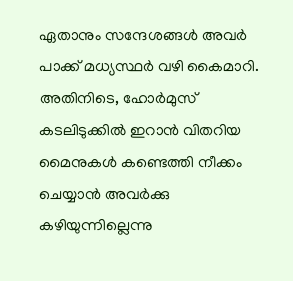ഏതാനും സന്ദേശങ്ങൾ അവർ പാക്ക് മധ്യസ്ഥർ വഴി കൈമാറി.
അതിനിടെ, ഹോർമുസ് കടലിടുക്കിൽ ഇറാൻ വിതറിയ മൈനുകൾ കണ്ടെത്തി നീക്കം ചെയ്യാൻ അവർക്കു കഴിയുന്നില്ലെന്നു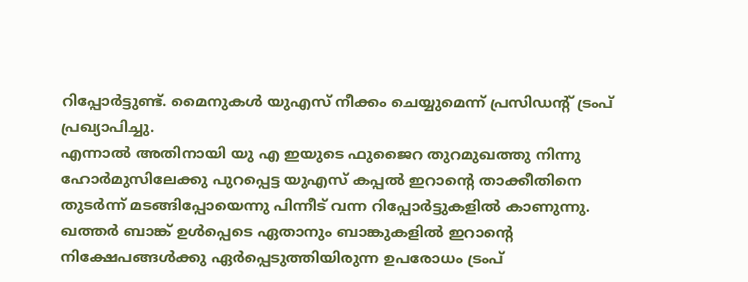റിപ്പോർട്ടുണ്ട്. മൈനുകൾ യുഎസ് നീക്കം ചെയ്യുമെന്ന് പ്രസിഡന്റ് ട്രംപ് പ്രഖ്യാപിച്ചു.
എന്നാൽ അതിനായി യു എ ഇയുടെ ഫുജൈറ തുറമുഖത്തു നിന്നു ഹോർമുസിലേക്കു പുറപ്പെട്ട യുഎസ് കപ്പൽ ഇറാന്റെ താക്കീതിനെ തുടർന്ന് മടങ്ങിപ്പോയെന്നു പിന്നീട് വന്ന റിപ്പോർട്ടുകളിൽ കാണുന്നു.
ഖത്തർ ബാങ്ക് ഉൾപ്പെടെ ഏതാനും ബാങ്കുകളിൽ ഇറാന്റെ നിക്ഷേപങ്ങൾക്കു ഏർപ്പെടുത്തിയിരുന്ന ഉപരോധം ട്രംപ്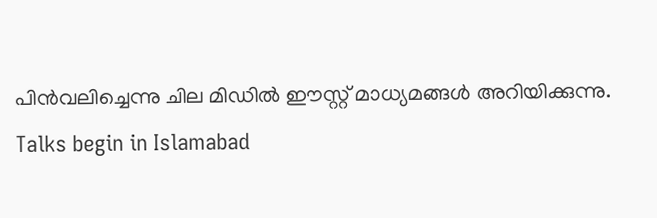പിൻവലിച്ചെന്നു ചില മിഡിൽ ഈസ്റ്റ് മാധ്യമങ്ങൾ അറിയിക്കുന്നു.
Talks begin in Islamabad